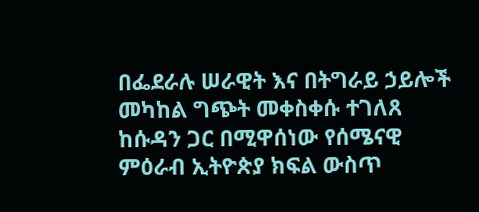በፌደራሉ ሠራዊት እና በትግራይ ኃይሎች መካከል ግጭት መቀስቀሱ ተገለጸ
ከሱዳን ጋር በሚዋሰነው የሰሜናዊ ምዕራብ ኢትዮጵያ ክፍል ውስጥ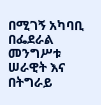በሚገኝ አካባቢ በፌደራል መንግሥቱ ሠራዊት እና በትግራይ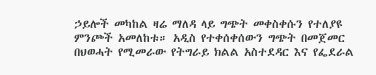ኃይሎች መካከል ዛሬ ማለዳ ላይ ግጭት መቀስቀሱን የተለያዩ ምንጮች አመለከቱ። አዲስ የተቀሰቀሰውን ግጭት በመጀመር በህወሓት የሚመራው የትግራይ ክልል አስተደዳር እና የፌደራል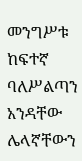መንግሥቱ ከፍተኛ ባለሥልጣን አንዳቸው ሌላኛቸውን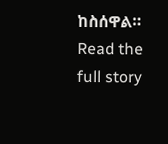ከስሰዋል።
Read the full story